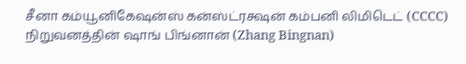சீனா கம்யூனிகேஷன்ஸ் கன்ஸ்ட்ரக்ஷன் கம்பனி லிமிடெட் (CCCC) நிறுவனத்தின் ஷாங் பிங்னான் (Zhang Bingnan)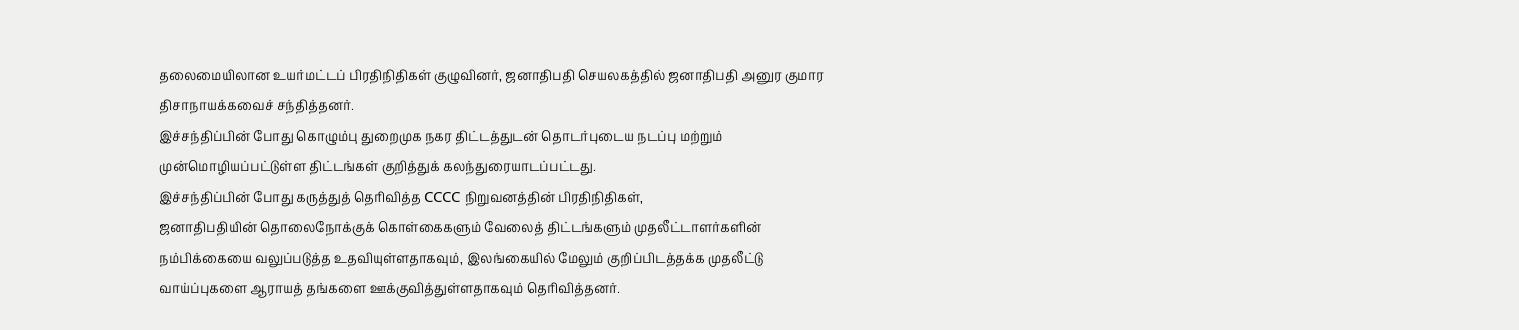தலைமையிலான உயர்மட்டப் பிரதிநிதிகள் குழுவினர், ஜனாதிபதி செயலகத்தில் ஜனாதிபதி அனுர குமார திசாநாயக்கவைச் சந்தித்தனர்.
இச்சந்திப்பின் போது கொழும்பு துறைமுக நகர திட்டத்துடன் தொடர்புடைய நடப்பு மற்றும் முன்மொழியப்பட்டுள்ள திட்டங்கள் குறித்துக் கலந்துரையாடப்பட்டது.
இச்சந்திப்பின் போது கருத்துத் தெரிவித்த CCCC நிறுவனத்தின் பிரதிநிதிகள்,
ஜனாதிபதியின் தொலைநோக்குக் கொள்கைகளும் வேலைத் திட்டங்களும் முதலீட்டாளர்களின் நம்பிக்கையை வலுப்படுத்த உதவியுள்ளதாகவும், இலங்கையில் மேலும் குறிப்பிடத்தக்க முதலீட்டு வாய்ப்புகளை ஆராயத் தங்களை ஊக்குவித்துள்ளதாகவும் தெரிவித்தனர்.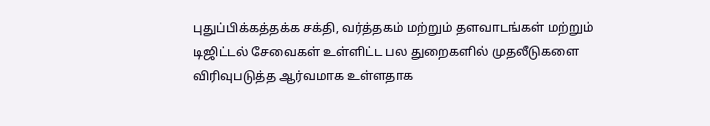புதுப்பிக்கத்தக்க சக்தி, வர்த்தகம் மற்றும் தளவாடங்கள் மற்றும் டிஜிட்டல் சேவைகள் உள்ளிட்ட பல துறைகளில் முதலீடுகளை விரிவுபடுத்த ஆர்வமாக உள்ளதாக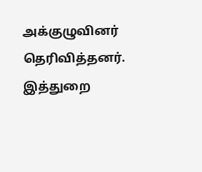அக்குழுவினர் தெரிவித்தனர்.
இத்துறை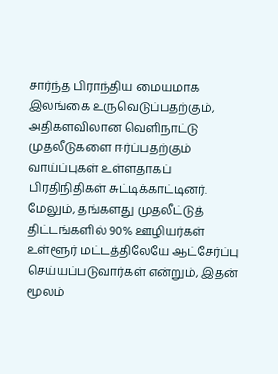சார்ந்த பிராந்திய மையமாக இலங்கை உருவெடுப்பதற்கும், அதிகளவிலான வெளிநாட்டு முதலீடுகளை ஈர்ப்பதற்கும் வாய்ப்புகள் உள்ளதாகப் பிரதிநிதிகள் சுட்டிக்காட்டினர்.
மேலும், தங்களது முதலீட்டுத் திட்டங்களில் 90% ஊழியர்கள் உள்ளூர் மட்டத்திலேயே ஆட்சேர்ப்பு செய்யப்படுவார்கள் என்றும், இதன் மூலம்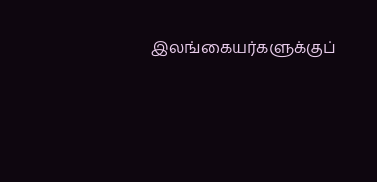இலங்கையர்களுக்குப்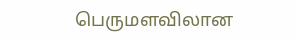பெருமளவிலான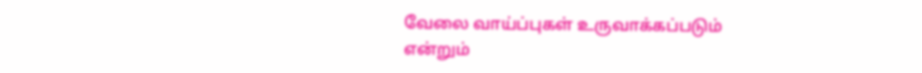வேலை வாய்ப்புகள் உருவாக்கப்படும் என்றும்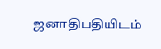ஜனாதிபதியிடம்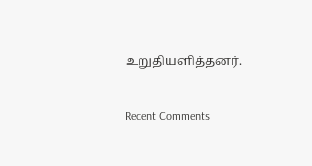உறுதியளித்தனர்.


Recent Comments